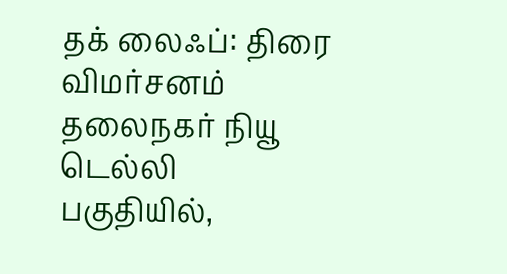தக் லைஃப்: திரை விமர்சனம்
தலைநகர் நியூ டெல்லி பகுதியில்,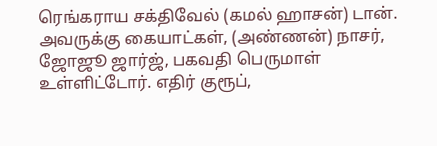ரெங்கராய சக்திவேல் (கமல் ஹாசன்) டான். அவருக்கு கையாட்கள், (அண்ணன்) நாசர், ஜோஜூ ஜார்ஜ், பகவதி பெருமாள் உள்ளிட்டோர். எதிர் குரூப்,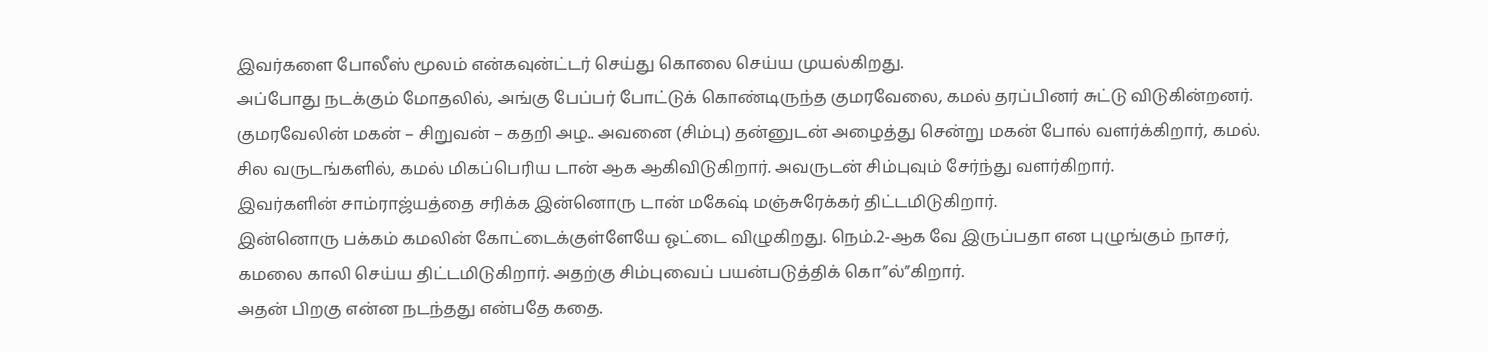இவர்களை போலீஸ் மூலம் என்கவுன்ட்டர் செய்து கொலை செய்ய முயல்கிறது.
அப்போது நடக்கும் மோதலில், அங்கு பேப்பர் போட்டுக் கொண்டிருந்த குமரவேலை, கமல் தரப்பினர் சுட்டு விடுகின்றனர். குமரவேலின் மகன் – சிறுவன் – கதறி அழ.. அவனை (சிம்பு) தன்னுடன் அழைத்து சென்று மகன் போல் வளர்க்கிறார், கமல்.
சில வருடங்களில், கமல் மிகப்பெரிய டான் ஆக ஆகிவிடுகிறார். அவருடன் சிம்புவும் சேர்ந்து வளர்கிறார்.
இவர்களின் சாம்ராஜ்யத்தை சரிக்க இன்னொரு டான் மகேஷ் மஞ்சுரேக்கர் திட்டமிடுகிறார்.
இன்னொரு பக்கம் கமலின் கோட்டைக்குள்ளேயே ஓட்டை விழுகிறது. நெம்.2-ஆக வே இருப்பதா என புழுங்கும் நாசர், கமலை காலி செய்ய திட்டமிடுகிறார். அதற்கு சிம்புவைப் பயன்படுத்திக் கொ”ல்”கிறார்.
அதன் பிறகு என்ன நடந்தது என்பதே கதை.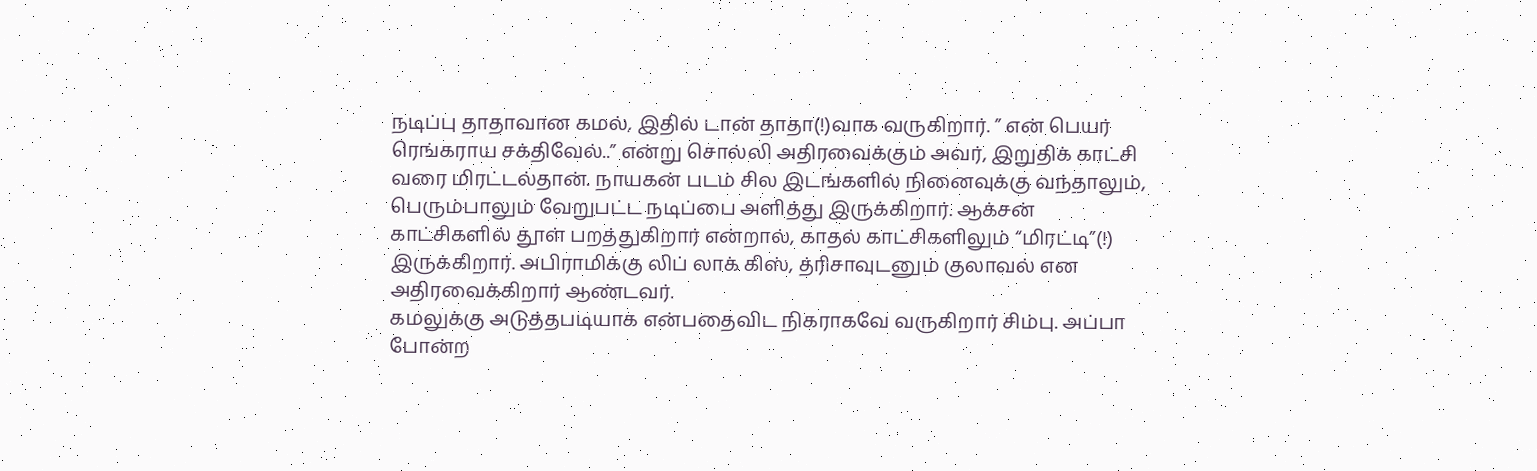நடிப்பு தாதாவான கமல், இதில் டான் தாதா(!)வாக வருகிறார். ” என் பெயர் ரெங்கராய சக்திவேல்..” என்று சொல்லி அதிரவைக்கும் அவர், இறுதிக் காட்சி வரை மிரட்டல்தான். நாயகன் படம் சில இடங்களில் நினைவுக்கு வந்தாலும், பெரும்பாலும் வேறுபட்ட நடிப்பை அளித்து இருக்கிறார். ஆக்சன் காட்சிகளில் தூள் பறத்துகிறார் என்றால், காதல் காட்சிகளிலும் “மிரட்டி”(!) இருக்கிறார். அபிராமிக்கு லிப் லாக் கிஸ், த்ரிசாவுடனும் குலாவல் என அதிரவைக்கிறார் ஆண்டவர்.
கமலுக்கு அடுத்தபடியாக என்பதைவிட நிகராகவே வருகிறார் சிம்பு. அப்பா போன்ற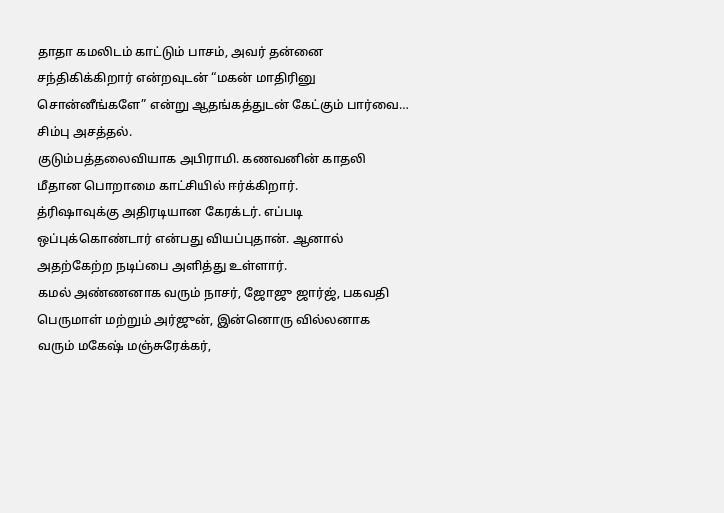தாதா கமலிடம் காட்டும் பாசம், அவர் தன்னை சந்திகிக்கிறார் என்றவுடன் “மகன் மாதிரினு சொன்னீங்களே” என்று ஆதங்கத்துடன் கேட்கும் பார்வை… சிம்பு அசத்தல்.
குடும்பத்தலைவியாக அபிராமி. கணவனின் காதலி மீதான பொறாமை காட்சியில் ஈர்க்கிறார்.
த்ரிஷாவுக்கு அதிரடியான கேரக்டர். எப்படி ஒப்புக்கொண்டார் என்பது வியப்புதான். ஆனால் அதற்கேற்ற நடிப்பை அளித்து உள்ளார்.
கமல் அண்ணனாக வரும் நாசர், ஜோஜு ஜார்ஜ், பகவதி பெருமாள் மற்றும் அர்ஜுன், இன்னொரு வில்லனாக வரும் மகேஷ் மஞ்சுரேக்கர்,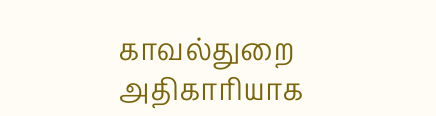காவல்துறை அதிகாரியாக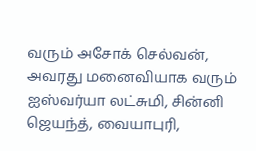வரும் அசோக் செல்வன், அவரது மனைவியாக வரும் ஐஸ்வர்யா லட்சுமி, சின்னி ஜெயந்த், வையாபுரி,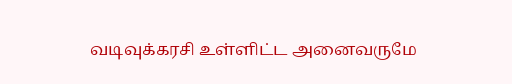வடிவுக்கரசி உள்ளிட்ட அனைவருமே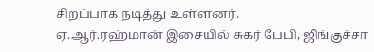சிறப்பாக நடித்து உள்ளனர்.
ஏ.ஆர்.ரஹ்மான் இசையில் சுகர் பேபி, ஜிங்குச்சா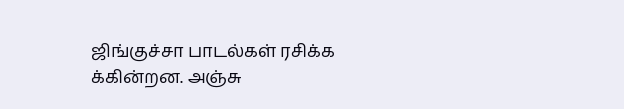ஜிங்குச்சா பாடல்கள் ரசிக்க க்கின்றன. அஞ்சு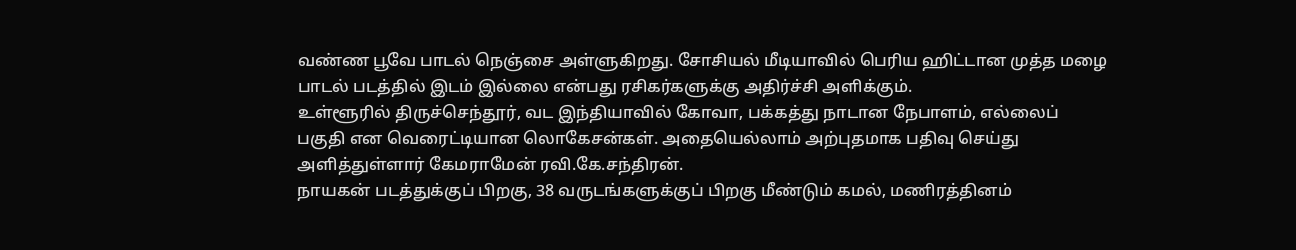வண்ண பூவே பாடல் நெஞ்சை அள்ளுகிறது. சோசியல் மீடியாவில் பெரிய ஹிட்டான முத்த மழை பாடல் படத்தில் இடம் இல்லை என்பது ரசிகர்களுக்கு அதிர்ச்சி அளிக்கும்.
உள்ளூரில் திருச்செந்தூர், வட இந்தியாவில் கோவா, பக்கத்து நாடான நேபாளம், எல்லைப் பகுதி என வெரைட்டியான லொகேசன்கள். அதையெல்லாம் அற்புதமாக பதிவு செய்து அளித்துள்ளார் கேமராமேன் ரவி.கே.சந்திரன்.
நாயகன் படத்துக்குப் பிறகு, 38 வருடங்களுக்குப் பிறகு மீண்டும் கமல், மணிரத்தினம்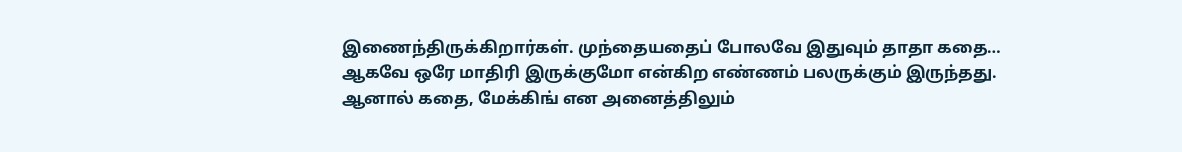இணைந்திருக்கிறார்கள். முந்தையதைப் போலவே இதுவும் தாதா கதை… ஆகவே ஒரே மாதிரி இருக்குமோ என்கிற எண்ணம் பலருக்கும் இருந்தது.
ஆனால் கதை, மேக்கிங் என அனைத்திலும்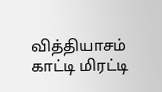வித்தியாசம் காட்டி மிரட்டி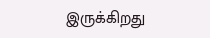இருக்கிறது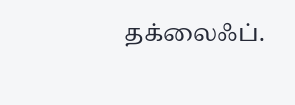தக்லைஃப்.